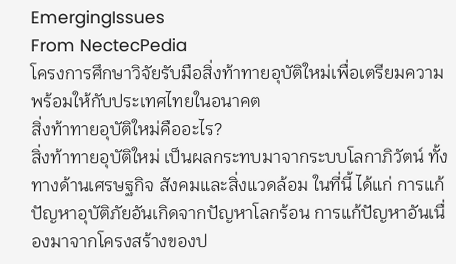EmergingIssues
From NectecPedia
โครงการศึกษาวิจัยรับมือสิ่งท้าทายอุบัติใหม่เพื่อเตรียมความพร้อมให้กับประเทศไทยในอนาคต
สิ่งท้าทายอุบัติใหม่คืออะไร?
สิ่งท้าทายอุบัติใหม่ เป็นผลกระทบมาจากระบบโลกาภิวัตน์ ทั้งทางด้านเศรษฐกิจ สังคมและสิ่งแวดล้อม ในที่นี้ ได้แก่ การแก้ปัญหาอุบัติภัยอันเกิดจากปัญหาโลกร้อน การแก้ปัญหาอันเนื่องมาจากโครงสร้างของป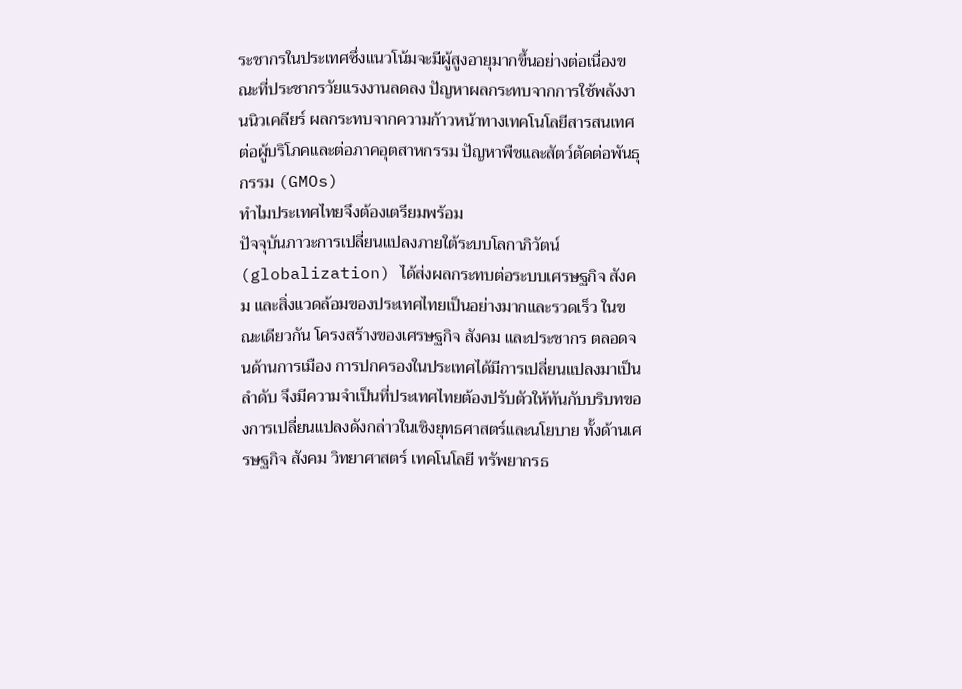ระชากรในประเทศซึ่งแนวโน้มจะมีผู้สูงอายุมากขึ้นอย่างต่อเนื่องขณะที่ประชากรวัยแรงงานลดลง ปัญหาผลกระทบจากการใช้พลังงานนิวเคลียร์ ผลกระทบจากความก้าวหน้าทางเทคโนโลยีสารสนเทศต่อผู้บริโภคและต่อภาคอุตสาหกรรม ปัญหาพืชและสัตว์ตัดต่อพันธุกรรม (GMOs)
ทำไมประเทศไทยจึงต้องเตรียมพร้อม
ปัจจุบันภาวะการเปลี่ยนแปลงภายใต้ระบบโลกาภิวัตน์ (globalization) ได้ส่งผลกระทบต่อระบบเศรษฐกิจ สังคม และสิ่งแวดล้อมของประเทศไทยเป็นอย่างมากและรวดเร็ว ในขณะเดียวกัน โครงสร้างของเศรษฐกิจ สังคม และประชากร ตลอดจนด้านการเมือง การปกครองในประเทศได้มีการเปลี่ยนแปลงมาเป็นลำดับ จึงมีความจำเป็นที่ประเทศไทยต้องปรับตัวให้ทันกับบริบทของการเปลี่ยนแปลงดังกล่าวในเชิงยุทธศาสตร์และนโยบาย ทั้งด้านเศรษฐกิจ สังคม วิทยาศาสตร์ เทคโนโลยี ทรัพยากรธ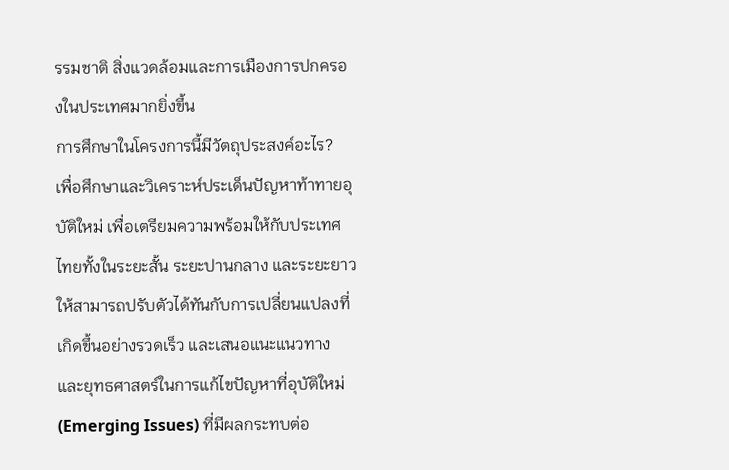รรมชาติ สิ่งแวดล้อมและการเมืองการปกครองในประเทศมากยิ่งขึ้น
การศึกษาในโครงการนี้มีวัตถุประสงค์อะไร?
เพื่อศึกษาและวิเคราะห์ประเด็นปัญหาท้าทายอุบัติใหม่ เพื่อเตรียมความพร้อมให้กับประเทศไทยทั้งในระยะสั้น ระยะปานกลาง และระยะยาว ให้สามารถปรับตัวได้ทันกับการเปลี่ยนแปลงที่เกิดขึ้นอย่างรวดเร็ว และเสนอแนะแนวทาง และยุทธศาสตร์ในการแก้ไขปัญหาที่อุบัติใหม่ (Emerging Issues) ที่มีผลกระทบต่อ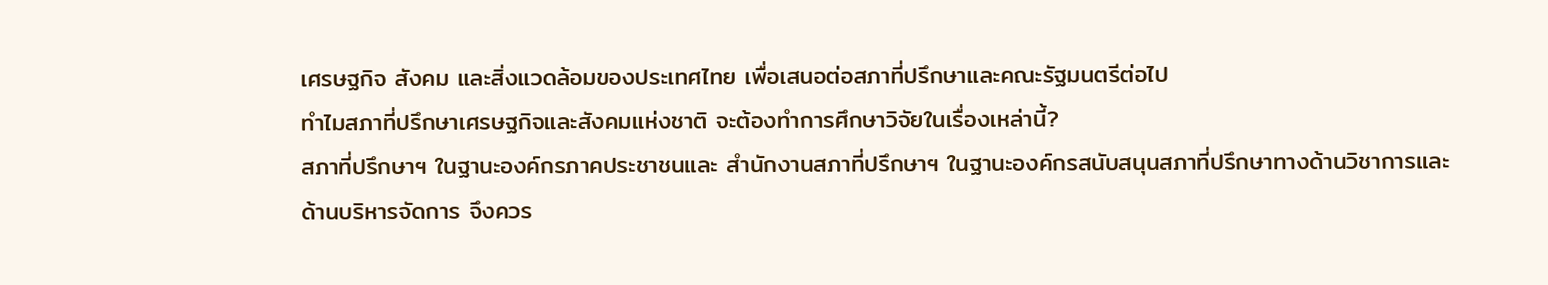เศรษฐกิจ สังคม และสิ่งแวดล้อมของประเทศไทย เพื่อเสนอต่อสภาที่ปรึกษาและคณะรัฐมนตรีต่อไป
ทำไมสภาที่ปรึกษาเศรษฐกิจและสังคมแห่งชาติ จะต้องทำการศึกษาวิจัยในเรื่องเหล่านี้?
สภาที่ปรึกษาฯ ในฐานะองค์กรภาคประชาชนและ สำนักงานสภาที่ปรึกษาฯ ในฐานะองค์กรสนับสนุนสภาที่ปรึกษาทางด้านวิชาการและด้านบริหารจัดการ จึงควร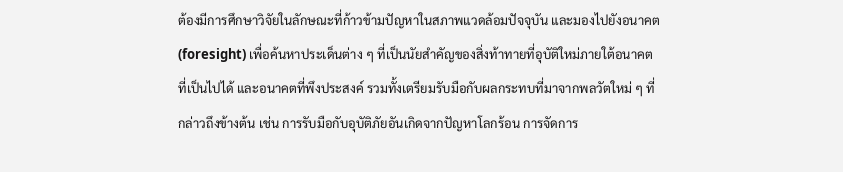ต้องมีการศึกษาวิจัยในลักษณะที่ก้าวข้ามปัญหาในสภาพแวดล้อมปัจจุบัน และมองไปยังอนาคต (foresight) เพื่อค้นหาประเด็นต่าง ๆ ที่เป็นนัยสำคัญของสิ่งท้าทายที่อุบัติใหม่ภายใต้อนาคตที่เป็นไปได้ และอนาคตที่พึงประสงค์ รวมทั้งเตรียมรับมือกับผลกระทบที่มาจากพลวัตใหม่ ๆ ที่กล่าวถึงข้างต้น เช่น การรับมือกับอุบัติภัยอันเกิดจากปัญหาโลกร้อน การจัดการ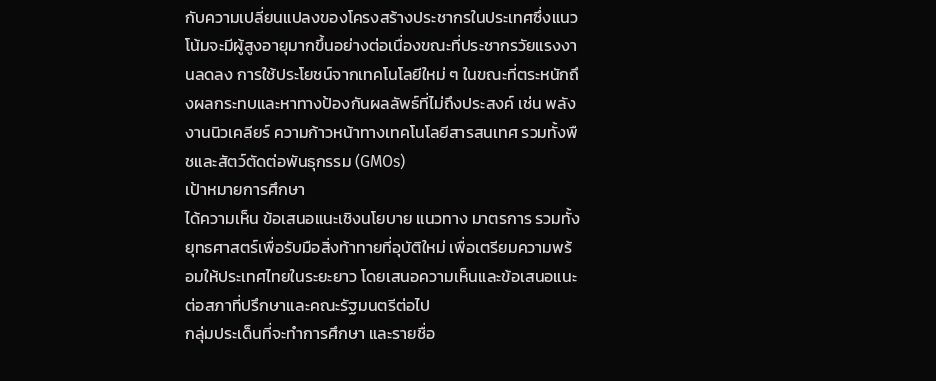กับความเปลี่ยนแปลงของโครงสร้างประชากรในประเทศซึ่งแนวโน้มจะมีผู้สูงอายุมากขึ้นอย่างต่อเนื่องขณะที่ประชากรวัยแรงงานลดลง การใช้ประโยชน์จากเทคโนโลยีใหม่ ๆ ในขณะที่ตระหนักถึงผลกระทบและหาทางป้องกันผลลัพธ์ที่ไม่ถึงประสงค์ เช่น พลังงานนิวเคลียร์ ความก้าวหน้าทางเทคโนโลยีสารสนเทศ รวมทั้งพืชและสัตว์ตัดต่อพันธุกรรม (GMOs)
เป้าหมายการศึกษา
ได้ความเห็น ข้อเสนอแนะเชิงนโยบาย แนวทาง มาตรการ รวมทั้งยุทธศาสตร์เพื่อรับมือสิ่งท้าทายที่อุบัติใหม่ เพื่อเตรียมความพร้อมให้ประเทศไทยในระยะยาว โดยเสนอความเห็นและข้อเสนอแนะต่อสภาที่ปรึกษาและคณะรัฐมนตรีต่อไป
กลุ่มประเด็นที่จะทำการศึกษา และรายชื่อ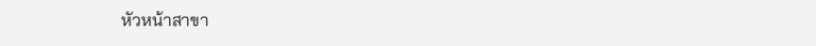หัวหน้าสาขา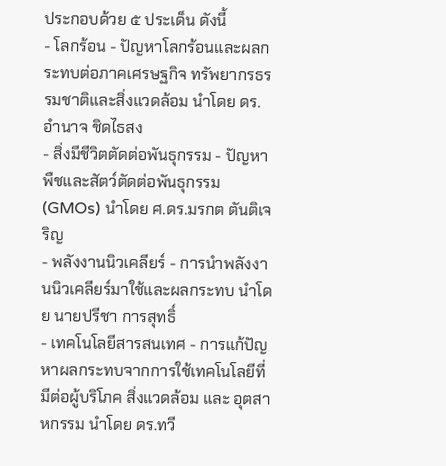ประกอบด้วย ๕ ประเด็น ดังนี้
- โลกร้อน - ปัญหาโลกร้อนและผลกระทบต่อภาคเศรษฐกิจ ทรัพยากรธรรมชาติและสิ่งแวดล้อม นำโดย ดร.อำนาจ ชิดไธสง
- สิ่งมีชีวิตตัดต่อพันธุกรรม - ปัญหาพืชและสัตว์ตัดต่อพันธุกรรม (GMOs) นำโดย ศ.ดร.มรกต ตันติเจริญ
- พลังงานนิวเคลียร์ - การนำพลังงานนิวเคลียร์มาใช้และผลกระทบ นำโดย นายปรีชา การสุทธิ์
- เทคโนโลยีสารสนเทศ - การแก้ปัญหาผลกระทบจากการใช้เทคโนโลยีที่มีต่อผู้บริโภค สิ่งแวดล้อม และ อุตสาหกรรม นำโดย ดร.ทวี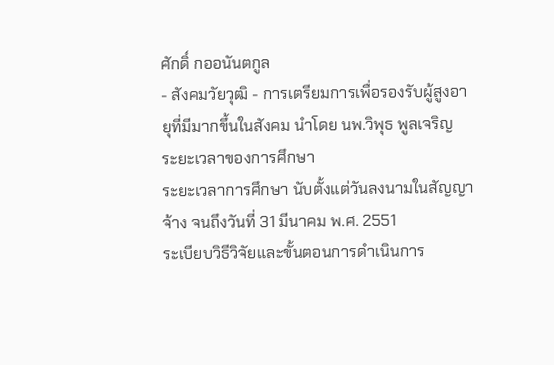ศักดิ์ กออนันตกูล
- สังคมวัยวุฒิ - การเตรียมการเพื่อรองรับผู้สูงอายุที่มีมากขึ้นในสังคม นำโดย นพ.วิพุธ พูลเจริญ
ระยะเวลาของการศึกษา
ระยะเวลาการศึกษา นับตั้งแต่วันลงนามในสัญญาจ้าง จนถึงวันที่ 31 มีนาคม พ.ศ. 2551
ระเบียบวิธีวิจัยและขั้นตอนการดำเนินการ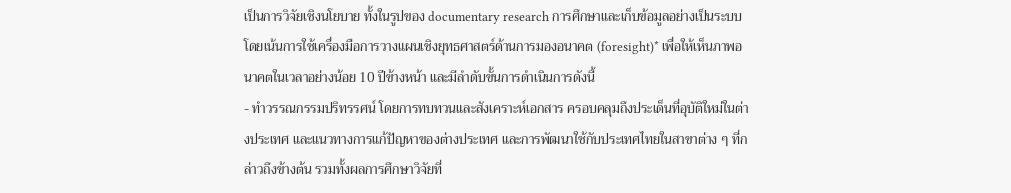เป็นการวิจัยเชิงนโยบาย ทั้งในรูปของ documentary research การศึกษาและเก็บข้อมูลอย่างเป็นระบบ โดยเน้นการใช้เครื่องมือการวางแผนเชิงยุทธศาสตร์ด้านการมองอนาคต (foresight)* เพื่อให้เห็นภาพอนาคตในเวลาอย่างน้อย 10 ปีข้างหน้า และมีลำดับขั้นการดำเนินการดังนี้
- ทำวรรณกรรมปริทรรศน์ โดยการทบทวนและสังเคราะห์เอกสาร ครอบคลุมถึงประเด็นที่อุบัติใหม่ในต่างประเทศ และแนวทางการแก้ปัญหาของต่างประเทศ และการพัฒนาใช้กับประเทศไทยในสาขาต่าง ๆ ที่กล่าวถึงข้างต้น รวมทั้งผลการศึกษาวิจัยที่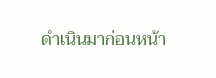ดำเนินมาก่อนหน้า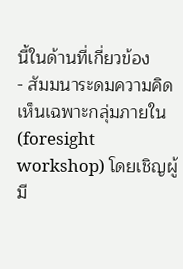นี้ในด้านที่เกี่ยวข้อง
- สัมมนาระดมความคิดเห็นเฉพาะกลุ่มภายใน (foresight workshop) โดยเชิญผู้มี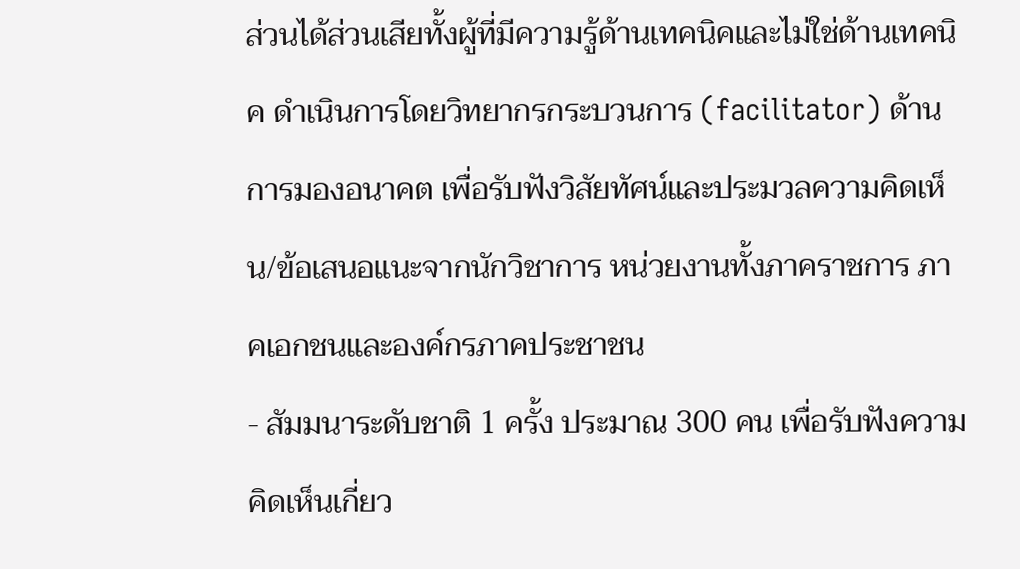ส่วนได้ส่วนเสียทั้งผู้ที่มีความรู้ด้านเทคนิคและไม่ใช่ด้านเทคนิค ดำเนินการโดยวิทยากรกระบวนการ (facilitator) ด้านการมองอนาคต เพื่อรับฟังวิสัยทัศน์และประมวลความคิดเห็น/ข้อเสนอแนะจากนักวิชาการ หน่วยงานทั้งภาคราชการ ภาคเอกชนและองค์กรภาคประชาชน
- สัมมนาระดับชาติ 1 ครั้ง ประมาณ 300 คน เพื่อรับฟังความคิดเห็นเกี่ยว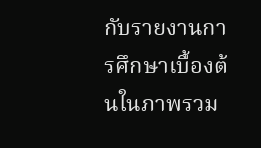กับรายงานการศึกษาเบื้องต้นในภาพรวม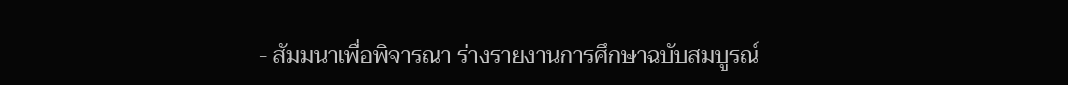- สัมมนาเพื่อพิจารณา ร่างรายงานการศึกษาฉบับสมบูรณ์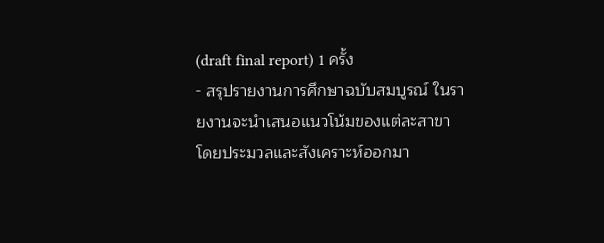(draft final report) 1 ครั้ง
- สรุปรายงานการศึกษาฉบับสมบูรณ์ ในรายงานจะนำเสนอแนวโน้มของแต่ละสาขา โดยประมวลและสังเคราะห์ออกมา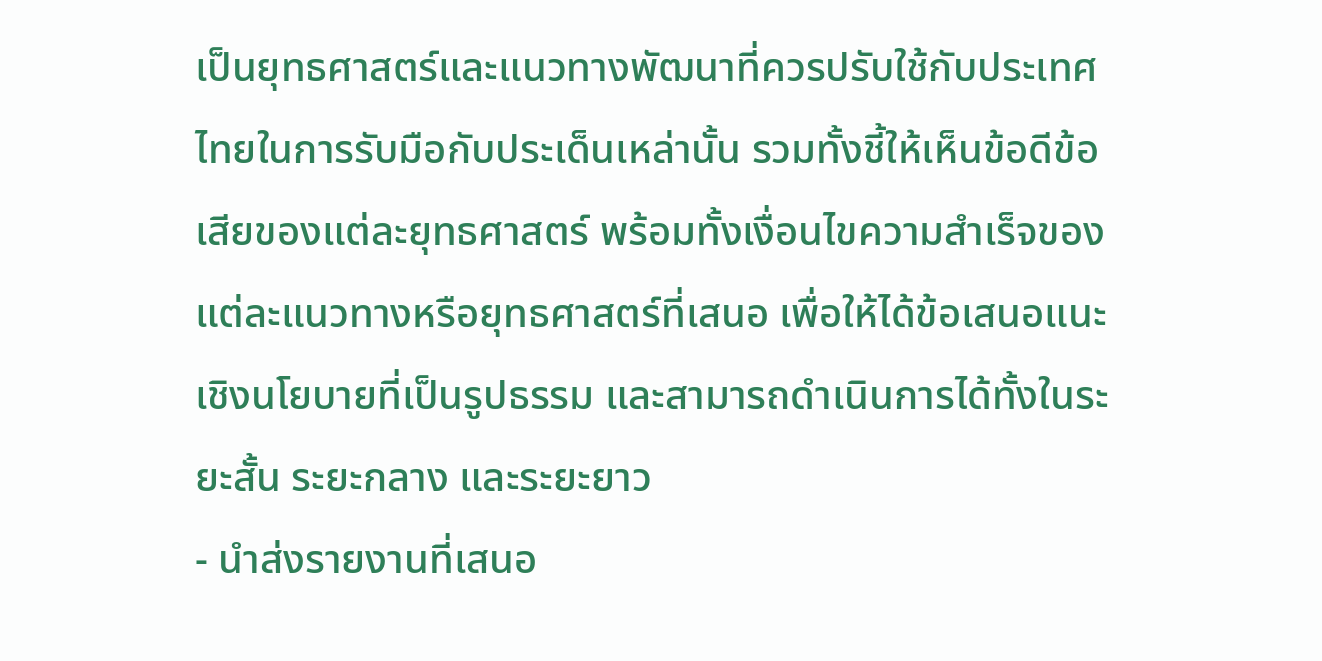เป็นยุทธศาสตร์และแนวทางพัฒนาที่ควรปรับใช้กับประเทศไทยในการรับมือกับประเด็นเหล่านั้น รวมทั้งชี้ให้เห็นข้อดีข้อเสียของแต่ละยุทธศาสตร์ พร้อมทั้งเงื่อนไขความสำเร็จของแต่ละแนวทางหรือยุทธศาสตร์ที่เสนอ เพื่อให้ได้ข้อเสนอแนะเชิงนโยบายที่เป็นรูปธรรม และสามารถดำเนินการได้ทั้งในระยะสั้น ระยะกลาง และระยะยาว
- นำส่งรายงานที่เสนอ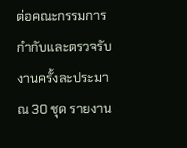ต่อคณะกรรมการกำกับและตรวจรับงานครั้งละประมาณ 30 ชุด รายงาน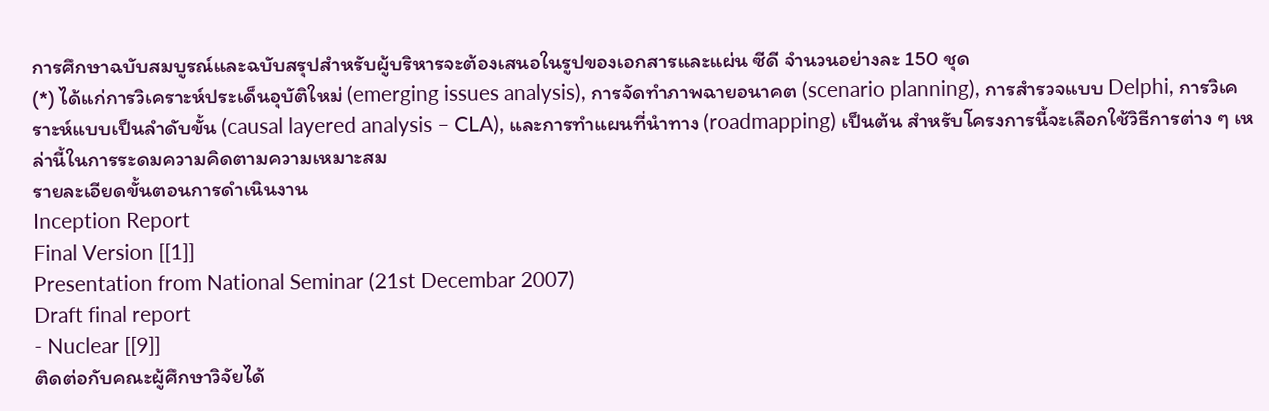การศึกษาฉบับสมบูรณ์และฉบับสรุปสำหรับผู้บริหารจะต้องเสนอในรูปของเอกสารและแผ่น ซีดี จำนวนอย่างละ 150 ชุด
(*) ได้แก่การวิเคราะห์ประเด็นอุบัติใหม่ (emerging issues analysis), การจัดทำภาพฉายอนาคต (scenario planning), การสำรวจแบบ Delphi, การวิเคราะห์แบบเป็นลำดับขั้น (causal layered analysis – CLA), และการทำแผนที่นำทาง (roadmapping) เป็นต้น สำหรับโครงการนี้จะเลือกใช้วิธีการต่าง ๆ เหล่านี้ในการระดมความคิดตามความเหมาะสม
รายละเอียดขั้นตอนการดำเนินงาน
Inception Report
Final Version [[1]]
Presentation from National Seminar (21st Decembar 2007)
Draft final report
- Nuclear [[9]]
ติดต่อกับคณะผู้ศึกษาวิจัยได้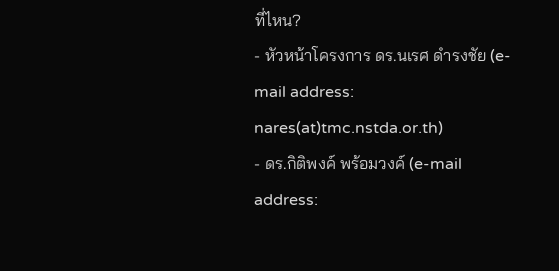ที่ไหน?
- หัวหน้าโครงการ ดร.นเรศ ดำรงชัย (e-mail address: nares(at)tmc.nstda.or.th)
- ดร.กิติพงค์ พร้อมวงค์ (e-mail address: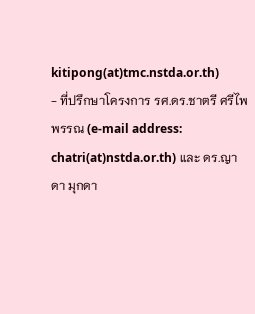kitipong(at)tmc.nstda.or.th)
- ที่ปรึกษาโครงการ รศ.ดร.ชาตรี ศรีไพพรรณ (e-mail address: chatri(at)nstda.or.th) และ ดร.ญาดา มุกดา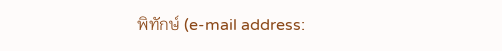พิทักษ์ (e-mail address: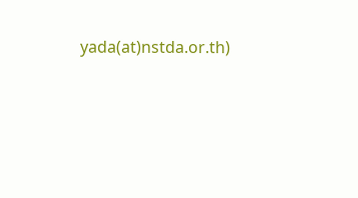yada(at)nstda.or.th)